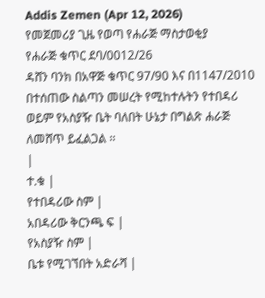Addis Zemen (Apr 12, 2026)
የመጀመሪያ ጊዜ የወጣ የሐራጅ ማስታወቂያ
የሐራጅ ቁጥር ደባ/0012/26
ዳሸን ባንክ በአዋጅ ቁጥር 97/90 እና በ1147/2010 በተሰጠው ስልጣን መሠረት የሚከተሉትን የተበዳሪ ወይም የአስያዥ ቤት ባለበት ሁኔታ በግልጽ ሐራጅ ለመሸጥ ይፈልጋል ፡፡
|
ተ.ቁ |
የተበዳሪው ስም |
አበዳሪው ቅርንጫ ፍ |
የአስያዥ ስም |
ቤቱ የሚገኘበት አድራሻ |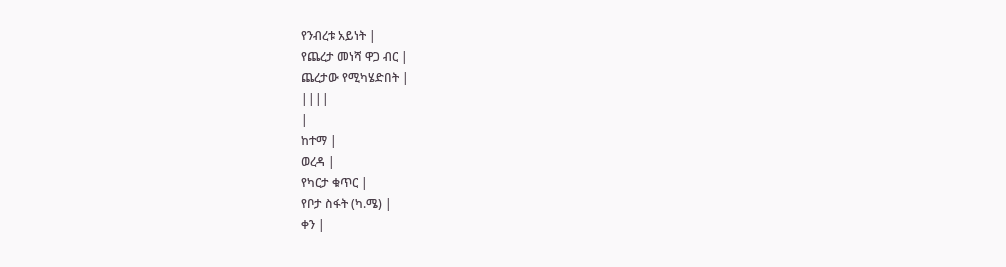የንብረቱ አይነት |
የጨረታ መነሻ ዋጋ ብር |
ጨረታው የሚካሄድበት |
||||
|
ከተማ |
ወረዳ |
የካርታ ቁጥር |
የቦታ ስፋት (ካ.ሜ) |
ቀን |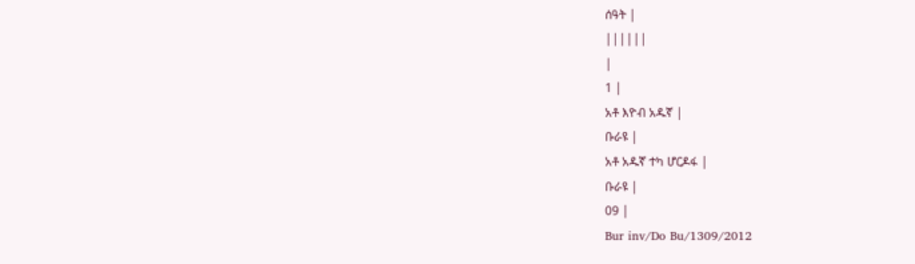ሰዓት |
||||||
|
1 |
አቶ እዮብ አዱኛ |
ቡራዩ |
አቶ አዱኛ ተካ ሆርዶፋ |
ቡራዩ |
09 |
Bur inv/Do Bu/1309/2012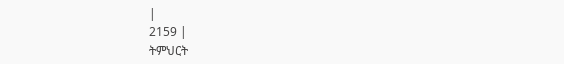|
2159 |
ትምህርት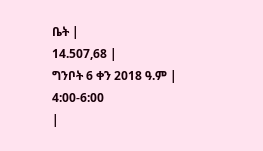ቤት |
14.507,68 |
ግንቦት 6 ቀን 2018 ዓ.ም |
4:00-6:00
|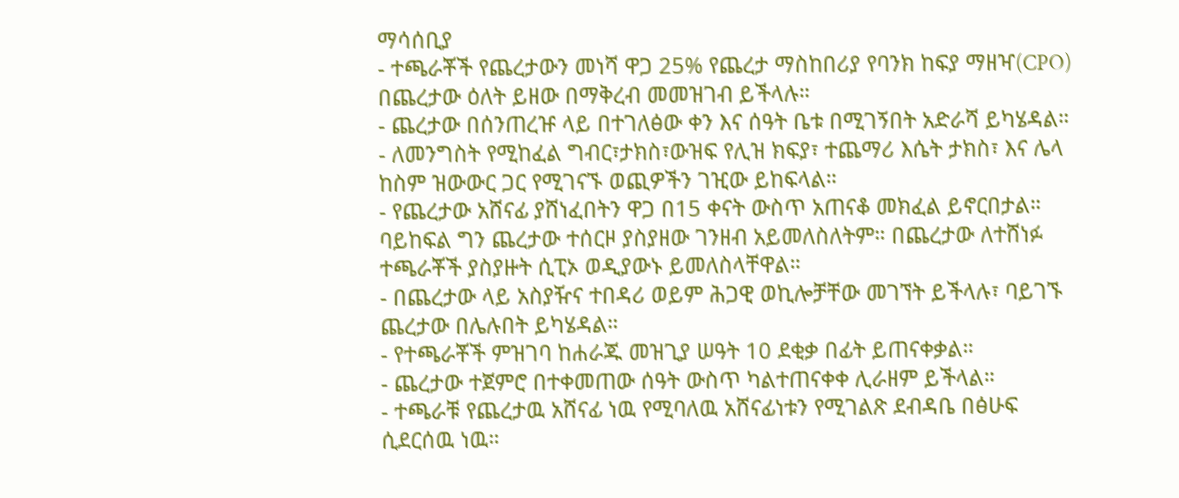ማሳሰቢያ
- ተጫራቾች የጨረታውን መነሻ ዋጋ 25% የጨረታ ማስከበሪያ የባንክ ከፍያ ማዘዣ(CPO) በጨረታው ዕለት ይዘው በማቅረብ መመዝገብ ይችላሉ።
- ጨረታው በሰንጠረዡ ላይ በተገለፅው ቀን እና ሰዓት ቤቱ በሚገኝበት አድራሻ ይካሄዳል።
- ለመንግስት የሚከፈል ግብር፣ታክስ፣ውዝፍ የሊዝ ክፍያ፣ ተጨማሪ እሴት ታክስ፣ እና ሌላ ከስም ዝውውር ጋር የሚገናኙ ወጪዎችን ገዢው ይከፍላል።
- የጨረታው አሸናፊ ያሸነፈበትን ዋጋ በ15 ቀናት ውስጥ አጠናቆ መክፈል ይኖርበታል። ባይከፍል ግን ጨረታው ተሰርዞ ያስያዘው ገንዘብ አይመለስለትም። በጨረታው ለተሸነፉ ተጫራቾች ያስያዙት ሲፒኦ ወዲያውኑ ይመለስላቸዋል።
- በጨረታው ላይ አስያዥና ተበዳሪ ወይም ሕጋዊ ወኪሎቻቸው መገኘት ይችላሉ፣ ባይገኙ ጨረታው በሌሉበት ይካሄዳል።
- የተጫራቾች ምዝገባ ከሐራጁ መዝጊያ ሠዓት 10 ደቂቃ በፊት ይጠናቀቃል።
- ጨረታው ተጀምሮ በተቀመጠው ሰዓት ውስጥ ካልተጠናቀቀ ሊራዘም ይችላል።
- ተጫራቹ የጨረታዉ አሸናፊ ነዉ የሚባለዉ አሸናፊነቱን የሚገልጽ ደብዳቤ በፅሁፍ ሲደርሰዉ ነዉ።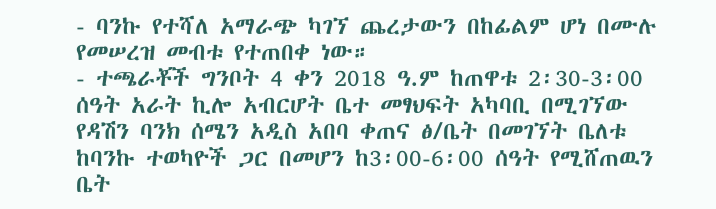- ባንኩ የተሻለ አማራጭ ካገኘ ጨረታውን በከፊልም ሆነ በሙሉ የመሠረዝ መብቱ የተጠበቀ ነው።
- ተጫራቾች ግንቦት 4 ቀን 2018 ዓ.ም ከጠዋቱ 2፡30-3፡00 ሰዓት አራት ኪሎ አብርሆት ቤተ መፃህፍት አካባቢ በሚገኘው የዳሽን ባንክ ሰሜን አዲስ አበባ ቀጠና ፅ/ቤት በመገኘት ቤለቱ ከባንኩ ተወካዮች ጋር በመሆን ከ3፡00-6፡00 ሰዓት የሚሸጠዉን ቤት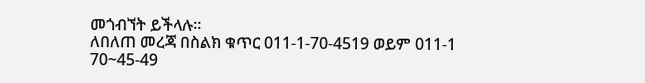መጎብኘት ይችላሉ።
ለበለጠ መረጃ በስልክ ቁጥር 011-1-70-4519 ወይም 011-1 70~45-49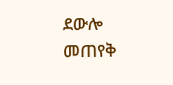ደውሎ መጠየቅ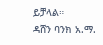ይቻላል።
ዳሸን ባንክ አ.ማ.